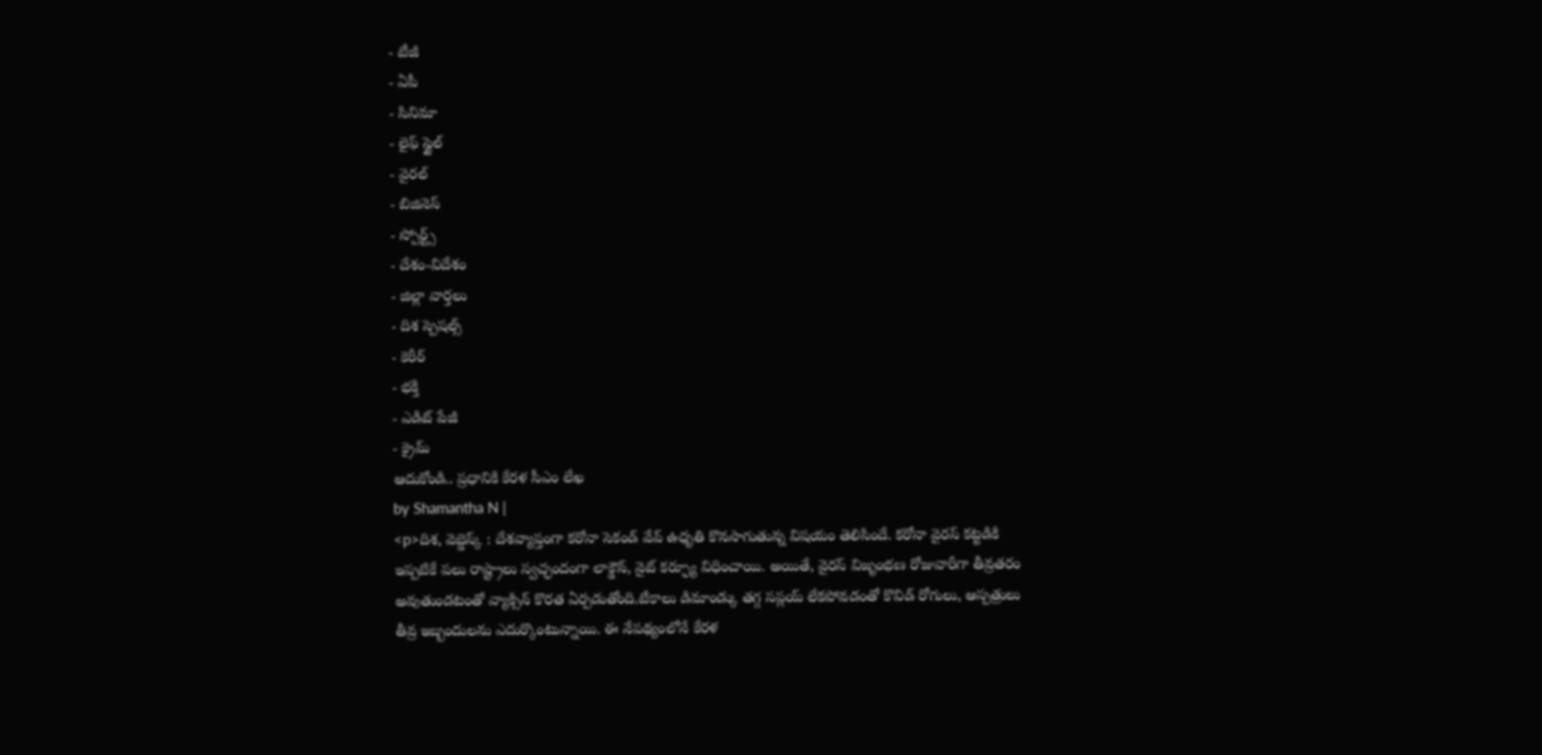- టీజీ
- ఏపీ
- సినిమా
- లైఫ్ స్టైల్
- వైరల్
- బిజినెస్
- స్పోర్ట్స్
- దేశం-విదేశం
- జిల్లా వార్తలు
- దిశ స్పెషల్స్
- కెరీర్
- భక్తి
- ఎడిట్ పేజీ
- క్రైమ్
ఆదుకోండి.. ప్రధానికి కేరళ సీఎం లేఖ
by Shamantha N |
<p>దిశ, వెబ్డెస్క్ : దేశవ్యాప్తంగా కరోనా సెకండ్ వేవ్ ఉధృతి కొనసాగుతున్న విషయం తెలిసిందే. కరోనా వైరస్ కట్టడికి ఇప్పటికే పలు రాష్ట్రాలు స్వచ్ఛందంగా లాక్డౌన్, నైట్ కర్ఫ్యూ విధించాయి. అయితే, వైరస్ విజృంభణ రోజువారీగా తీవ్రతరం అవుతుండటంతో వ్యాక్సిన్ కొరత ఏర్పడుతోంది.టీకాలు డిమాండ్కు తగ్గ సప్లయ్ లేకపోవడంతో కొవిడ్ రోగులు, ఆస్పత్రులు తీవ్ర ఇబ్బందులను ఎదుర్కొంటున్నాయి. ఈ నేపథ్యంలోనే కేరళ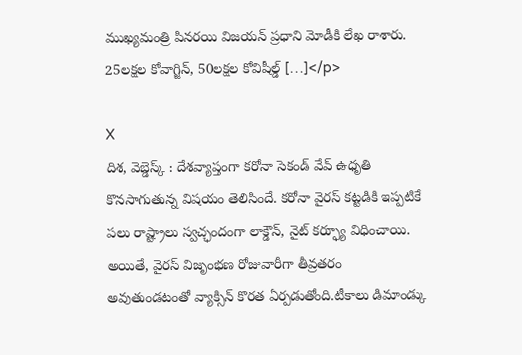ముఖ్యమంత్రి పినరయి విజయన్ ప్రధాని మోడీకి లేఖ రాశారు. 25లక్షల కోవాగ్జిన్, 50లక్షల కోవిషీల్డ్ […]</p>

X
దిశ, వెబ్డెస్క్ : దేశవ్యాప్తంగా కరోనా సెకండ్ వేవ్ ఉధృతి కొనసాగుతున్న విషయం తెలిసిందే. కరోనా వైరస్ కట్టడికి ఇప్పటికే పలు రాష్ట్రాలు స్వచ్ఛందంగా లాక్డౌన్, నైట్ కర్ఫ్యూ విధించాయి. అయితే, వైరస్ విజృంభణ రోజువారీగా తీవ్రతరం అవుతుండటంతో వ్యాక్సిన్ కొరత ఏర్పడుతోంది.టీకాలు డిమాండ్కు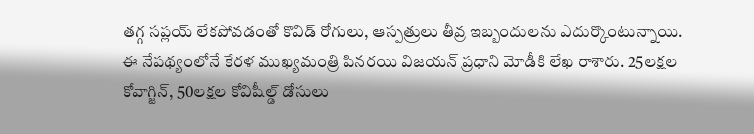తగ్గ సప్లయ్ లేకపోవడంతో కొవిడ్ రోగులు, ఆస్పత్రులు తీవ్ర ఇబ్బందులను ఎదుర్కొంటున్నాయి.
ఈ నేపథ్యంలోనే కేరళ ముఖ్యమంత్రి పినరయి విజయన్ ప్రధాని మోడీకి లేఖ రాశారు. 25లక్షల కోవాగ్జిన్, 50లక్షల కోవిషీల్డ్ డోసులు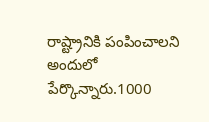రాష్ట్రానికి పంపించాలని అందులో పేర్కొన్నారు.1000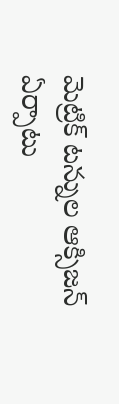మెట్రిక్ టన్నుల ఆక్సిజన్ ఏర్పాటు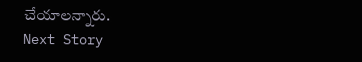చేయాలన్నారు.
Next Story